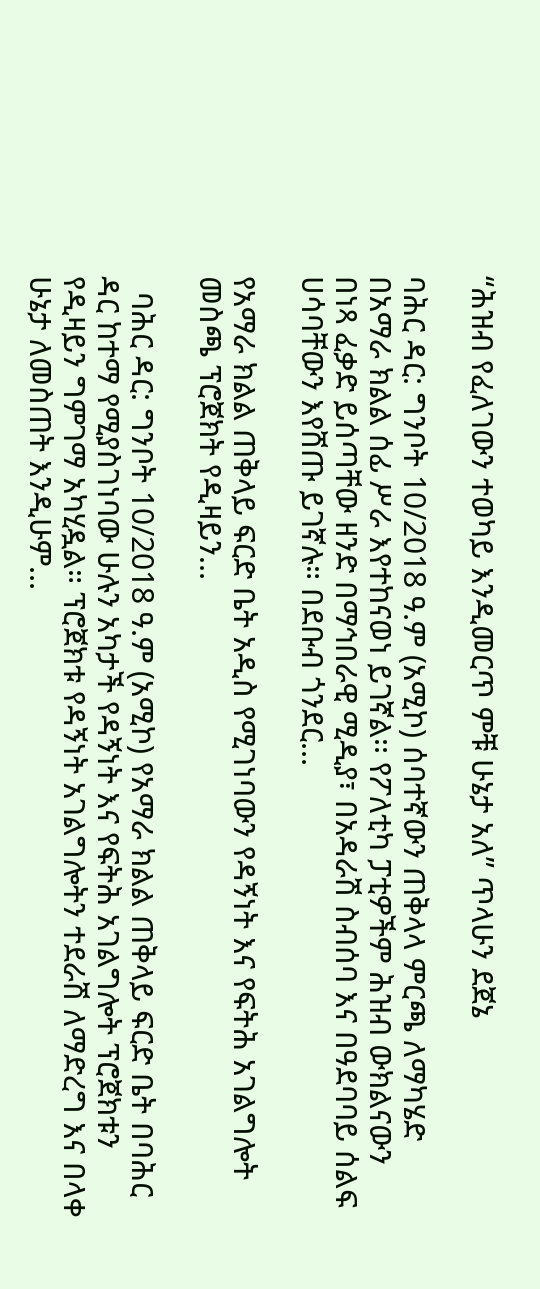“ሕዝብ የፈለገውን ተወካይ እንዲመርጥ ምቹ ሁኔታ አለ” ጥላሁን ደጀኔ

ባሕር ዳር: ግንቦት 10/2018 ዓ.ም (አሚኮ) ሰባተኛውን ጠቅላላ ምርጫ ለማካሄድ በአማራ ክልል ሰፊ ሥራ እየተከናወነ ይገኛል፡፡ የፖለቲካ ፓቲዎችም ሕዝብ ውክልናውን በነጻ ፈቃድ ይሰጣቸው ዘንድ በማኅበራዊ ሚዲያ፣ በአዳራሽ ስብሰባ እና በዓደባባይ ሰልፍ ሀሳባቸውን እየሸጡ ይገኛሉ። በደቡብ ጎንደር...

የአማራ ክልል ጠቅላይ ፍርድ ቤት አዲስ የሚገነባውን የዳኝነት እና የፍትሕ አገልግሎት መስጫ ፕሮጀክት የዲዛይን...

  ባሕር ዳር: ግንቦት 10/2018 ዓ.ም (አሚኮ) የአማራ ክልል ጠቅላይ ፍርድ ቤት በባሕር ዳር ከተማ የሚያስገነባው ሁሉን አካታች የዳኝነት እና የፍትሕ አገልግሎት ፕሮጀክቱን የዲዛይን ግምገማ አካሂዷል። ፕሮጀክቱ የዳኝነት አገልግሎትን ተደራሽ ለማድረግ እና በላቀ ሁኔታ ለመስጠት እንዲሁም...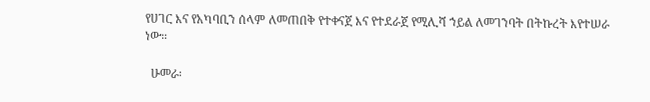የሀገር እና የአካባቢን ሰላም ለመጠበቅ የተቀናጀ እና የተደራጀ የሚሊሻ ኀይል ለመገንባት በትኩረት እየተሠራ ነው።

  ሁመራ፡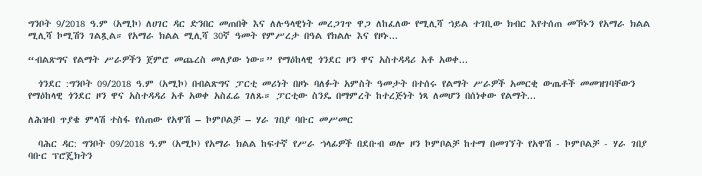ግንቦት 9/2018 ዓ.ም (አሚኮ) ለሀገር ዳር ድንበር መጠበቅ እና ለሉዓላዊነት መረጋገጥ ዋጋ ለከፈለው የሚሊሻ ኀይል ተገቢው ክብር እየተሰጠ መኾኑን የአማራ ክልል ሚሊሻ ኮሚሽን ገልጿል። የአማራ ክልል ሚሊሻ 30ኛ ዓመት የምሥረታ በዓል የክልሉ እና የዞኑ...

“ብልጽግና የልማት ሥራዎችን ጀምሮ መጨረስ መለያው ነው።” የማዕከላዊ ጎንደር ዞን ዋና አስተዳዳሪ አቶ አወቀ...

  ጎንደር :ግንቦት 09/2018 ዓ.ም (አሚኮ) በብልጽግና ፓርቲ መሪነት በዞኑ ባለፉት አምስት ዓመታት በተሰሩ የልማት ሥራዎች አመርቂ ውጤቶች መመዝገባቸውን የማዕከላዊ ጎንደር ዞን ዋና አስተዳዳሪ አቶ አወቀ አስፈሬ ገለጹ። ፓርቲው ስንዴ በማምረት ከተረጅነት ነጻ ለመሆን በሰነቀው የልማት...

ለሕዝብ ጥያቄ ምላሽ ተስፋ የሰጠው የአዋሽ – ኮምቦልቻ – ሃራ ገበያ ባቡር መሥመር

  ባሕር ዳር: ግንቦት 09/2018 ዓ.ም (አሚኮ) የአማራ ክልል ከፍተኛ የሥራ ኀላፊዎች በደቡብ ወሎ ዞን ኮምቦልቻ ከተማ በመገኘት የአዋሽ - ኮምቦልቻ - ሃራ ገበያ ባቡር ፕሮጄክትን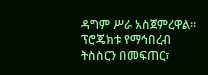ዳግም ሥራ አስጀምረዋል። ፕሮጄክቱ የማኅበረብ ትስስርን በመፍጠር፣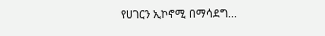የሀገርን ኢኮኖሚ በማሳደግ...